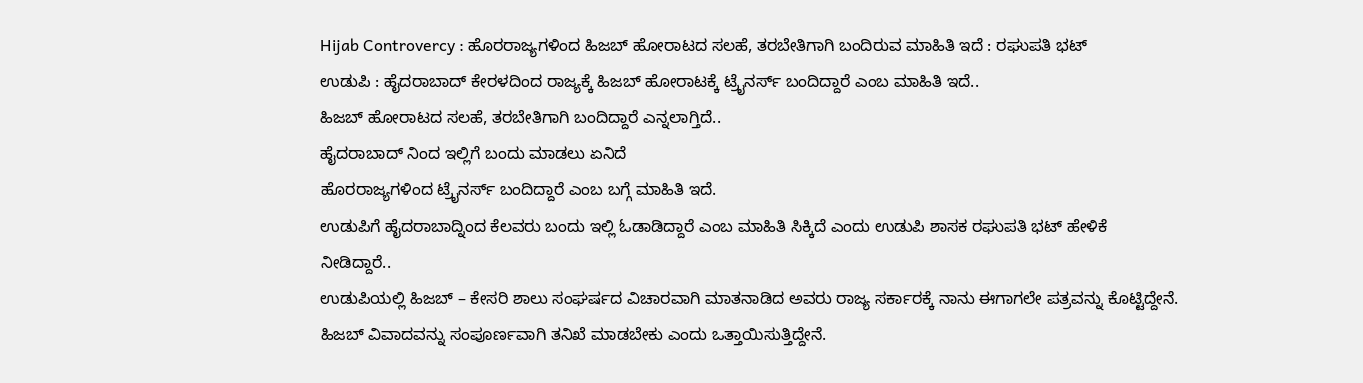Hijab Controvercy : ಹೊರರಾಜ್ಯಗಳಿಂದ ಹಿಜಬ್ ಹೋರಾಟದ ಸಲಹೆ, ತರಬೇತಿಗಾಗಿ ಬಂದಿರುವ ಮಾಹಿತಿ ಇದೆ : ರಘುಪತಿ ಭಟ್
ಉಡುಪಿ : ಹೈದರಾಬಾದ್ ಕೇರಳದಿಂದ ರಾಜ್ಯಕ್ಕೆ ಹಿಜಬ್ ಹೋರಾಟಕ್ಕೆ ಟ್ರೈನರ್ಸ್ ಬಂದಿದ್ದಾರೆ ಎಂಬ ಮಾಹಿತಿ ಇದೆ..
ಹಿಜಬ್ ಹೋರಾಟದ ಸಲಹೆ, ತರಬೇತಿಗಾಗಿ ಬಂದಿದ್ದಾರೆ ಎನ್ನಲಾಗ್ತಿದೆ..
ಹೈದರಾಬಾದ್ ನಿಂದ ಇಲ್ಲಿಗೆ ಬಂದು ಮಾಡಲು ಏನಿದೆ
ಹೊರರಾಜ್ಯಗಳಿಂದ ಟ್ರೈನರ್ಸ್ ಬಂದಿದ್ದಾರೆ ಎಂಬ ಬಗ್ಗೆ ಮಾಹಿತಿ ಇದೆ.
ಉಡುಪಿಗೆ ಹೈದರಾಬಾದ್ನಿಂದ ಕೆಲವರು ಬಂದು ಇಲ್ಲಿ ಓಡಾಡಿದ್ದಾರೆ ಎಂಬ ಮಾಹಿತಿ ಸಿಕ್ಕಿದೆ ಎಂದು ಉಡುಪಿ ಶಾಸಕ ರಘುಪತಿ ಭಟ್ ಹೇಳಿಕೆ ನೀಡಿದ್ದಾರೆ..
ಉಡುಪಿಯಲ್ಲಿ ಹಿಜಬ್ – ಕೇಸರಿ ಶಾಲು ಸಂಘರ್ಷದ ವಿಚಾರವಾಗಿ ಮಾತನಾಡಿದ ಅವರು ರಾಜ್ಯ ಸರ್ಕಾರಕ್ಕೆ ನಾನು ಈಗಾಗಲೇ ಪತ್ರವನ್ನು ಕೊಟ್ಟಿದ್ದೇನೆ. ಹಿಜಬ್ ವಿವಾದವನ್ನು ಸಂಪೂರ್ಣವಾಗಿ ತನಿಖೆ ಮಾಡಬೇಕು ಎಂದು ಒತ್ತಾಯಿಸುತ್ತಿದ್ದೇನೆ.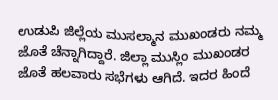ಉಡುಪಿ ಜಿಲ್ಲೆಯ ಮುಸಲ್ಮಾನ ಮುಖಂಡರು ನಮ್ಮ ಜೊತೆ ಚೆನ್ನಾಗಿದ್ದಾರೆ. ಜಿಲ್ಲಾ ಮುಸ್ಲಿಂ ಮುಖಂಡರ ಜೊತೆ ಹಲವಾರು ಸಭೆಗಳು ಆಗಿದೆ. ಇದರ ಹಿಂದೆ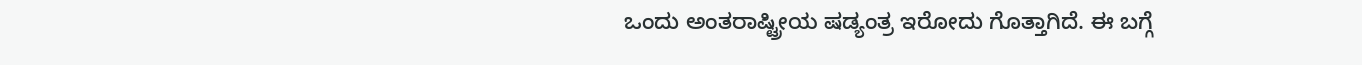ಒಂದು ಅಂತರಾಷ್ಟ್ರೀಯ ಷಡ್ಯಂತ್ರ ಇರೋದು ಗೊತ್ತಾಗಿದೆ. ಈ ಬಗ್ಗೆ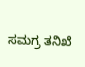ಸಮಗ್ರ ತನಿಖೆ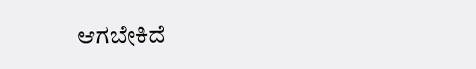ಆಗಬೇಕಿದೆ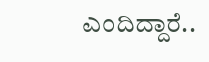ಎಂದಿದ್ದಾರೆ..